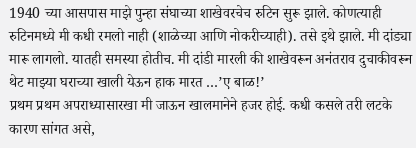1940 च्या आसपास माझे पुन्हा संघाच्या शाखेवरचेच रुटिन सुरू झाले. कोणत्याही रुटिनमध्ये मी कधी रमलो नाही (शाळेच्या आणि नोकरीच्याही). तसे इथे झाले. मी दांड्या मारू लागलो. यातही समस्या होतीच. मी दांडी मारली की शाखेवरून अनंतराव दुचाकीवरून थेट माझ्या घराच्या खाली येऊन हाक मारत …’ए बाळ!’
प्रथम प्रथम अपराध्यासारखा मी जाऊन खालमानेने हजर होई. कधी कसले तरी लटके कारण सांगत असे,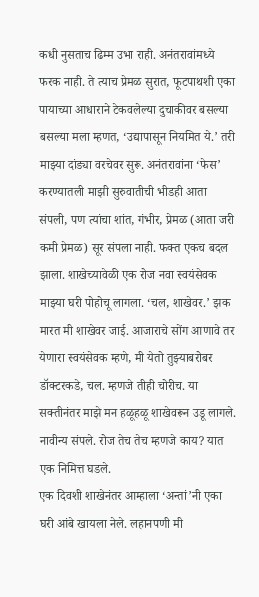कधी नुसताच ढिम्म उभा राही. अनंतरावांमध्ये फरक नाही. ते त्याच प्रेमळ सुरात, फूटपाथशी एका पायाच्या आधाराने टेकवलेल्या दुचाकीवर बसल्या बसल्या मला म्हणत, ‘उद्यापासून नियमित ये.’ तरी माझ्या दांड्या वरचेवर सुरू. अनंतरावांना ‘फेस’ करण्यातली माझी सुरुवातीची भीडही आता संपली, पण त्यांचा शांत, गंभीर, प्रेमळ (आता जरी कमी प्रेमळ) सूर संपला नाही. फक्त एकच बदल झाला. शाखेच्यावेळी एक रोज नवा स्वयंसेवक माझ्या घरी पोहोचू लागला. ‘चल, शाखेवर.’ झक मारत मी शाखेवर जाई. आजाराचे सोंग आणावे तर येणारा स्वयंसेवक म्हणे, मी येतो तुझ्याबरोबर डॉक्टरकडे, चल. म्हणजे तीही चोरीच. या सक्तीनंतर माझे मन हळूहळू शाखेवरून उडू लागले. नावीन्य संपले. रोज तेच तेच म्हणजे काय? यात एक निमित्त घडले.
एक दिवशी शाखेनंतर आम्हाला ‘अन्तां’नी एका घरी आंबे खायला नेले. लहानपणी मी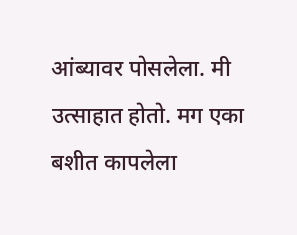आंब्यावर पोसलेला. मी उत्साहात होतो. मग एका बशीत कापलेला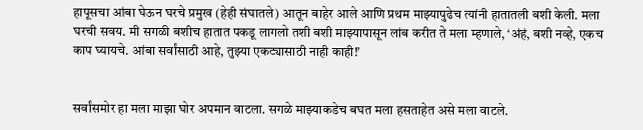हापूसचा आंबा घेऊन घरचे प्रमुख (हेही संघातले) आतून बाहेर आले आणि प्रथम माझ्यापुढेच त्यांनी हातातली बशी केली. मला घरची सवय. मी सगळी बशीच हातात पकडू लागलो तशी बशी माझ्यापासून लांब करीत ते मला म्हणाले, ‘अंहं, बशी नव्हे, एकच काप घ्यायचे. आंबा सर्वांसाठी आहे, तुझ्या एकट्यासाठी नाही काही!’


सर्वांसमोर हा मला माझा घोर अपमान वाटला. सगळे माझ्याकडेच बघत मला हसताहेत असे मला वाटले.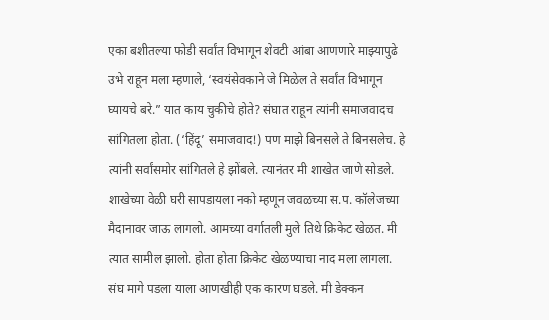एका बशीतल्या फोडी सर्वांत विभागून शेवटी आंबा आणणारे माझ्यापुढे उभे राहून मला म्हणाले, ‘स्वयंसेवकाने जे मिळेल ते सर्वांत विभागून घ्यायचे बरे.” यात काय चुकीचे होते? संघात राहून त्यांनी समाजवादच सांगितला होता. (‘हिंदू’ समाजवाद!) पण माझे बिनसले ते बिनसलेच. हे त्यांनी सर्वांसमोर सांगितले हे झोंबले. त्यानंतर मी शाखेत जाणे सोडले. शाखेच्या वेळी घरी सापडायला नको म्हणून जवळच्या स.प. कॉलेजच्या मैदानावर जाऊ लागलो. आमच्या वर्गातली मुले तिथे क्रिकेट खेळत. मी त्यात सामील झालो. होता होता क्रिकेट खेळण्याचा नाद मला लागला.
संघ मागे पडला याला आणखीही एक कारण घडले. मी डेक्कन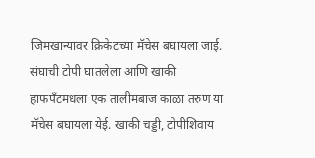जिमखान्यावर क्रिकेटच्या मॅचेस बघायला जाई. संघाची टोपी घातलेला आणि खाकी हाफपँटमधला एक तालीमबाज काळा तरुण या मॅचेस बघायला येई. खाकी चड्डी, टोपीशिवाय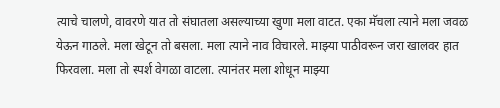त्याचे चालणे, वावरणे यात तो संघातला असल्याच्या खुणा मला वाटत. एका मॅचला त्याने मला जवळ येऊन गाठले. मला खेटून तो बसला. मला त्याने नाव विचारले. माझ्या पाठीवरून जरा खालवर हात फिरवला. मला तो स्पर्श वेगळा वाटला. त्यानंतर मला शोधून माझ्या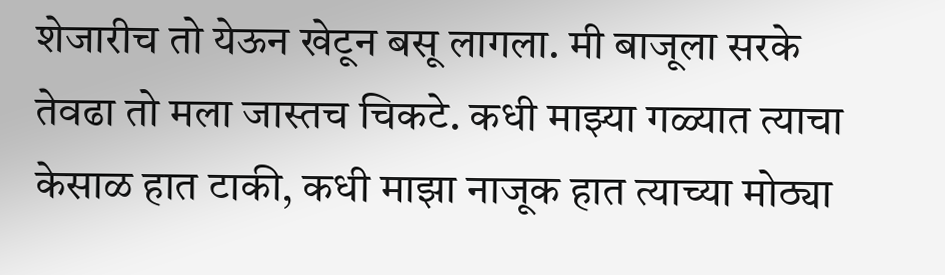शेजारीच तो येऊन खेटून बसू लागला. मी बाजूला सरके तेवढा तो मला जास्तच चिकटे. कधी माझ्या गळ्यात त्याचा केसाळ हात टाकी, कधी माझा नाजूक हात त्याच्या मोठ्या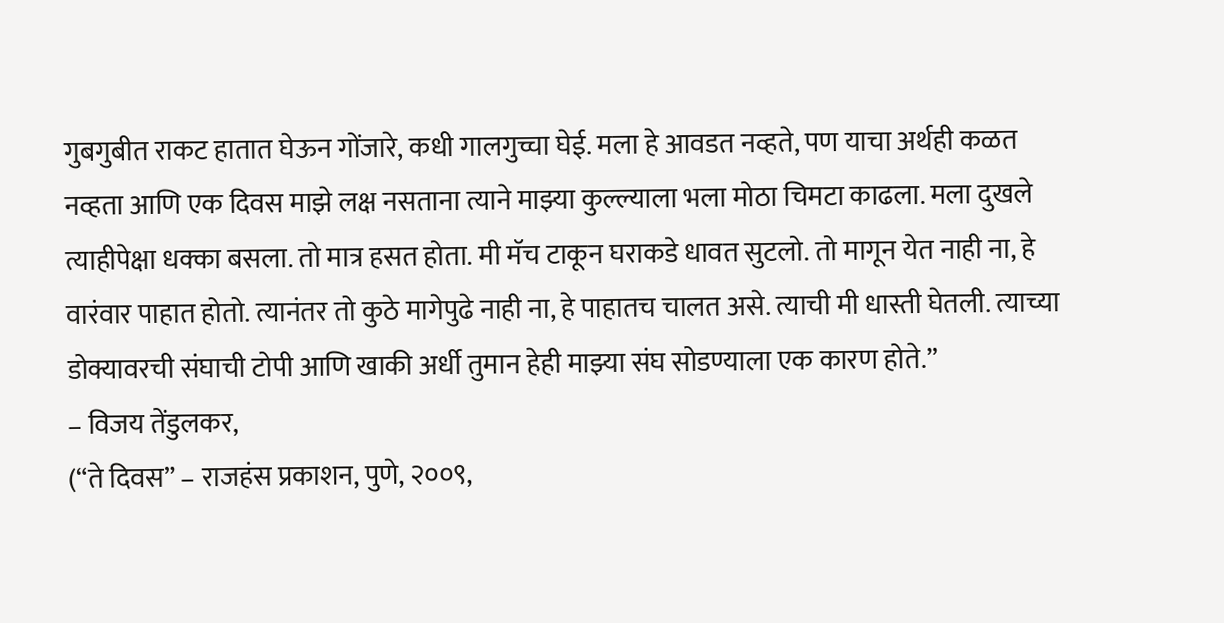गुबगुबीत राकट हातात घेऊन गोंजारे, कधी गालगुच्चा घेई. मला हे आवडत नव्हते, पण याचा अर्थही कळत नव्हता आणि एक दिवस माझे लक्ष नसताना त्याने माझ्या कुल्ल्याला भला मोठा चिमटा काढला. मला दुखले त्याहीपेक्षा धक्का बसला. तो मात्र हसत होता. मी मॅच टाकून घराकडे धावत सुटलो. तो मागून येत नाही ना, हे वारंवार पाहात होतो. त्यानंतर तो कुठे मागेपुढे नाही ना, हे पाहातच चालत असे. त्याची मी धास्ती घेतली. त्याच्या डोक्यावरची संघाची टोपी आणि खाकी अर्धी तुमान हेही माझ्या संघ सोडण्याला एक कारण होते.”
– विजय तेंडुलकर,
(“ते दिवस” – राजहंस प्रकाशन, पुणे, २००९,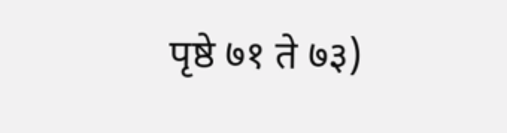पृष्ठे ७१ ते ७३)